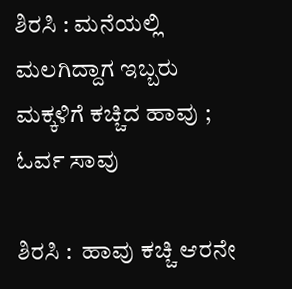ಶಿರಸಿ : ಮನೆಯಲ್ಲಿ ಮಲಗಿದ್ದಾಗ ಇಬ್ಬರು ಮಕ್ಕಳಿಗೆ ಕಚ್ಚಿದ ಹಾವು ; ಓರ್ವ ಸಾವು

ಶಿರಸಿ :  ಹಾವು ಕಚ್ಚಿ ಆರನೇ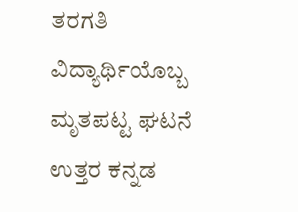ತರಗತಿ ವಿದ್ಯಾರ್ಥಿಯೊಬ್ಬ ಮೃತಪಟ್ಟ ಘಟನೆ ಉತ್ತರ ಕನ್ನಡ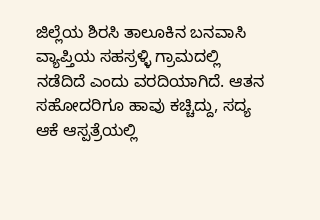ಜಿಲ್ಲೆಯ ಶಿರಸಿ ತಾಲೂಕಿನ ಬನವಾಸಿ ವ್ಯಾಪ್ತಿಯ ಸಹಸ್ರಳ್ಳಿ ಗ್ರಾಮದಲ್ಲಿ ನಡೆದಿದೆ ಎಂದು ವರದಿಯಾಗಿದೆ. ಆತನ ಸಹೋದರಿಗೂ ಹಾವು ಕಚ್ಚಿದ್ದು, ಸದ್ಯ ಆಕೆ ಆಸ್ಪತ್ರೆಯಲ್ಲಿ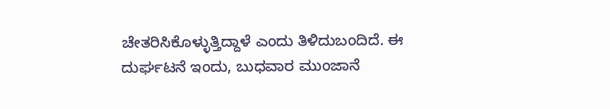ಚೇತರಿಸಿಕೊಳ್ಳುತ್ತಿದ್ದಾಳೆ ಎಂದು ತಿಳಿದುಬಂದಿದೆ. ಈ ದುರ್ಘಟನೆ ಇಂದು, ಬುಧವಾರ ಮುಂಜಾನೆ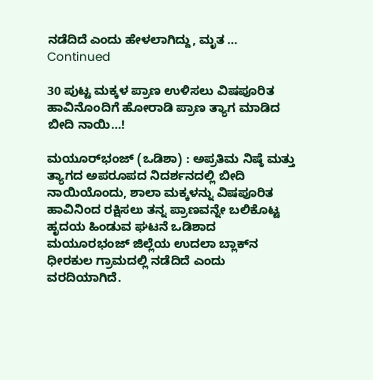ನಡೆದಿದೆ ಎಂದು ಹೇಳಲಾಗಿದ್ದು, ಮೃತ … Continued

30 ಪುಟ್ಟ ಮಕ್ಕಳ ಪ್ರಾಣ ಉಳಿಸಲು ವಿಷಪೂರಿತ ಹಾವಿನೊಂದಿಗೆ ಹೋರಾಡಿ ಪ್ರಾಣ ತ್ಯಾಗ ಮಾಡಿದ ಬೀದಿ ನಾಯಿ…!

ಮಯೂರ್‌ಭಂಜ್ (ಒಡಿಶಾ) : ಅಪ್ರತಿಮ ನಿಷ್ಠೆ ಮತ್ತು ತ್ಯಾಗದ ಅಪರೂಪದ ನಿದರ್ಶನದಲ್ಲಿ ಬೀದಿ ನಾಯಿಯೊಂದು, ಶಾಲಾ ಮಕ್ಕಳನ್ನು ವಿಷಪೂರಿತ ಹಾವಿನಿಂದ ರಕ್ಷಿಸಲು ತನ್ನ ಪ್ರಾಣವನ್ನೇ ಬಲಿಕೊಟ್ಟ ಹೃದಯ ಹಿಂಡುವ ಘಟನೆ ಒಡಿಶಾದ ಮಯೂರಭಂಜ್ ಜಿಲ್ಲೆಯ ಉದಲಾ ಬ್ಲಾಕ್‌ನ ಧೀರಕುಲ ಗ್ರಾಮದಲ್ಲಿ ನಡೆದಿದೆ ಎಂದು ವರದಿಯಾಗಿದೆ.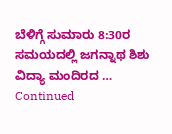ಬೆಳಿಗ್ಗೆ ಸುಮಾರು 8:30ರ ಸಮಯದಲ್ಲಿ ಜಗನ್ನಾಥ ಶಿಶು ವಿದ್ಯಾ ಮಂದಿರದ … Continued